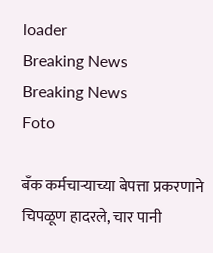loader
Breaking News
Breaking News
Foto

बँक कर्मचाऱ्याच्या बेपत्ता प्रकरणाने चिपळूण हादरले, चार पानी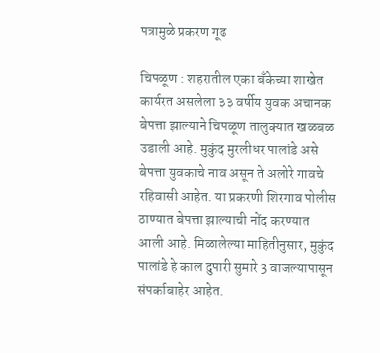पत्रामुळे प्रकरण गूढ

चिपळूण : शहरातील एका बँकेच्या शाखेत कार्यरत असलेला ३३ वर्षीय युवक अचानक बेपत्ता झाल्याने चिपळूण तालुक्यात खळबळ उडाली आहे. मुकुंद मुरलीधर पालांडे असे बेपत्ता युवकाचे नाव असून ते अलोरे गावचे रहिवासी आहेत. या प्रकरणी शिरगाव पोलीस ठाण्यात बेपत्ता झाल्याची नोंद करण्यात आली आहे. मिळालेल्या माहितीनुसार, मुकुंद पालांडे हे काल दुपारी सुमारे 3 वाजल्यापासून संपर्काबाहेर आहेत.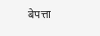बेपत्ता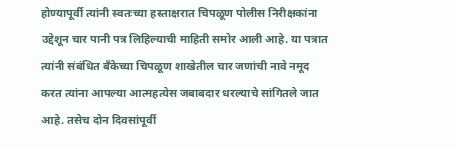होण्यापूर्वी त्यांनी स्वतःच्या हस्ताक्षरात चिपळूण पोलीस निरीक्षकांना उद्देशून चार पानी पत्र लिहिल्याची माहिती समोर आली आहे. या पत्रात त्यांनी संबंधित बँकेच्या चिपळूण शाखेतील चार जणांची नावे नमूद करत त्यांना आपल्या आत्महत्येस जबाबदार धरल्याचे सांगितले जात आहे. तसेच दोन दिवसांपूर्वी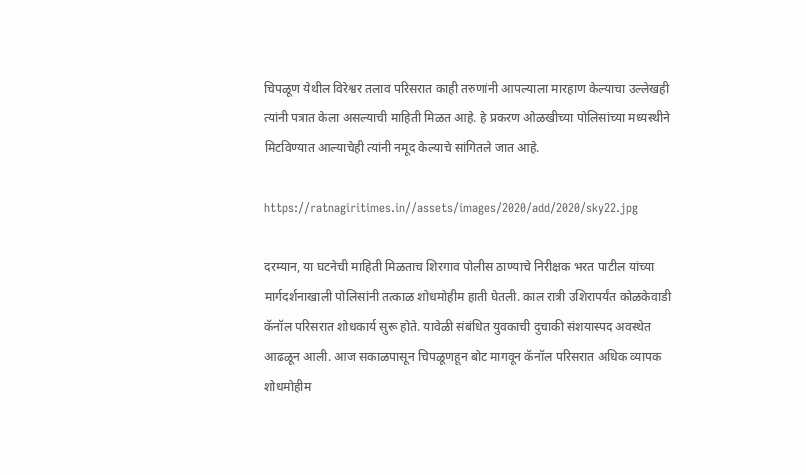चिपळूण येथील विरेश्वर तलाव परिसरात काही तरुणांनी आपल्याला मारहाण केल्याचा उल्लेखही त्यांनी पत्रात केला असल्याची माहिती मिळत आहे. हे प्रकरण ओळखीच्या पोलिसांच्या मध्यस्थीने मिटविण्यात आल्याचेही त्यांनी नमूद केल्याचे सांगितले जात आहे.

https://ratnagiritimes.in//assets/images/2020/add/2020/sky22.jpg

दरम्यान, या घटनेची माहिती मिळताच शिरगाव पोलीस ठाण्याचे निरीक्षक भरत पाटील यांच्या मार्गदर्शनाखाली पोलिसांनी तत्काळ शोधमोहीम हाती घेतली. काल रात्री उशिरापर्यंत कोळकेवाडी कॅनॉल परिसरात शोधकार्य सुरू होते. यावेळी संबंधित युवकाची दुचाकी संशयास्पद अवस्थेत आढळून आली. आज सकाळपासून चिपळूणहून बोट मागवून कॅनॉल परिसरात अधिक व्यापक शोधमोहीम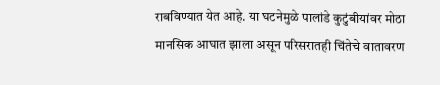राबविण्यात येत आहे. या घटनेमुळे पालांडे कुटुंबीयांवर मोठा मानसिक आघात झाला असून परिसरातही चिंतेचे वातावरण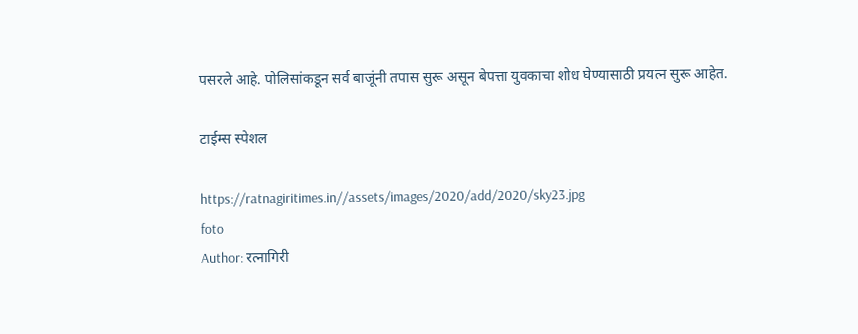पसरले आहे. पोलिसांकडून सर्व बाजूंनी तपास सुरू असून बेपत्ता युवकाचा शोध घेण्यासाठी प्रयत्न सुरू आहेत.

टाईम्स स्पेशल

https://ratnagiritimes.in//assets/images/2020/add/2020/sky23.jpg
foto
Author: रत्नागिरी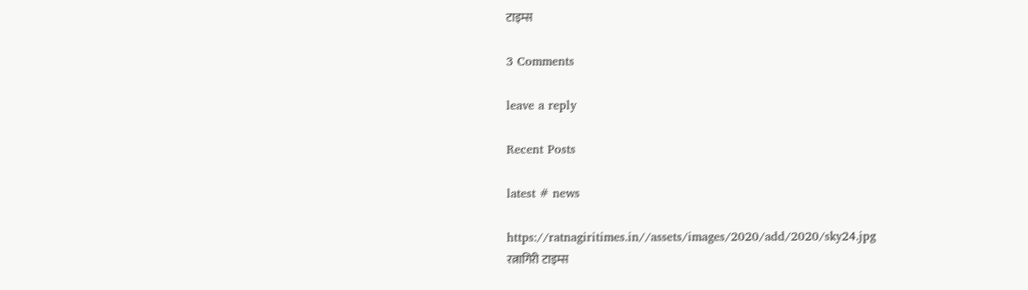टाइम्स

3 Comments

leave a reply

Recent Posts

latest # news

https://ratnagiritimes.in//assets/images/2020/add/2020/sky24.jpg
रत्नागिरी टाइम्स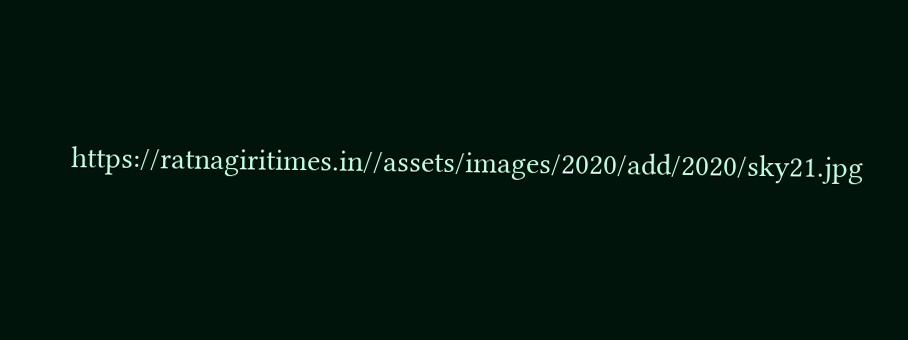https://ratnagiritimes.in//assets/images/2020/add/2020/sky21.jpg